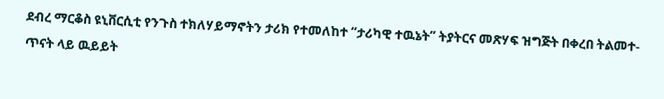ደብረ ማርቆስ ዩኒቨርሲቲ የንጉስ ተክለሃይማኖትን ታሪክ የተመለከተ “ታሪካዊ ተዉኔት” ትያትርና መጽሃፍ ዝግጅት በቀረበ ትልመተ-ጥናት ላይ ዉይይት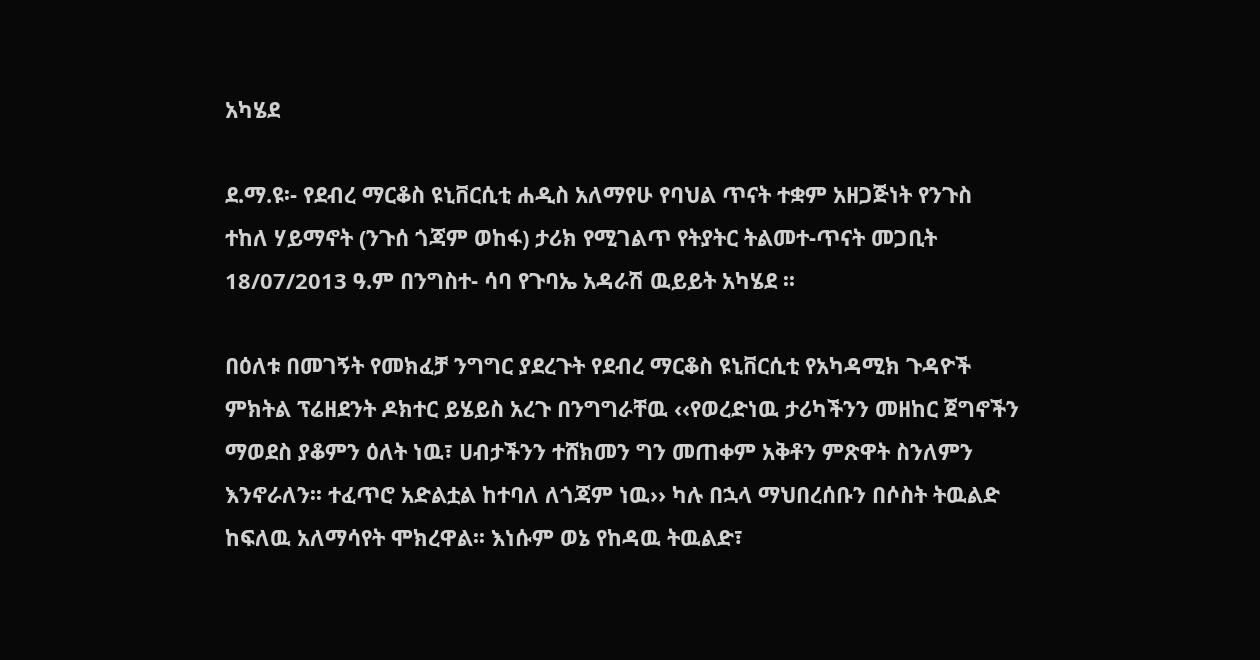አካሄደ

ደ.ማ.ዩ፡- የደብረ ማርቆስ ዩኒቨርሲቲ ሐዲስ አለማየሁ የባህል ጥናት ተቋም አዘጋጅነት የንጉስ ተከለ ሃይማኖት (ንጉሰ ጎጃም ወከፋ) ታሪክ የሚገልጥ የትያትር ትልመተ-ጥናት መጋቢት 18/07/2013 ዓ.ም በንግስተ- ሳባ የጉባኤ አዳራሽ ዉይይት አካሄደ ፡፡

በዕለቱ በመገኝት የመክፈቻ ንግግር ያደረጉት የደብረ ማርቆስ ዩኒቨርሲቲ የአካዳሚክ ጉዳዮች ምክትል ፕሬዘደንት ዶክተር ይሄይስ አረጉ በንግግራቸዉ ‹‹የወረድነዉ ታሪካችንን መዘከር ጀግኖችን ማወደስ ያቆምን ዕለት ነዉ፣ ሀብታችንን ተሸክመን ግን መጠቀም አቅቶን ምጽዋት ስንለምን እንኖራለን፡፡ ተፈጥሮ አድልቷል ከተባለ ለጎጃም ነዉ›› ካሉ በኋላ ማህበረሰቡን በሶስት ትዉልድ ከፍለዉ አለማሳየት ሞክረዋል፡፡ እነሱም ወኔ የከዳዉ ትዉልድ፣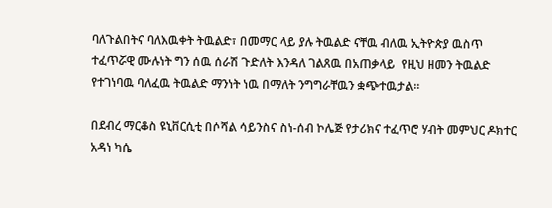ባለጉልበትና ባለእዉቀት ትዉልድ፣ በመማር ላይ ያሉ ትዉልድ ናቸዉ ብለዉ ኢትዮጵያ ዉስጥ ተፈጥሯዊ ሙሉነት ግን ሰዉ ሰራሽ ጉድለት እንዳለ ገልጸዉ በአጠቃላይ  የዚህ ዘመን ትዉልድ የተገነባዉ ባለፈዉ ትዉልድ ማንነት ነዉ በማለት ንግግራቸዉን ቋጭተዉታል፡፡

በደብረ ማርቆስ ዩኒቨርሲቲ በሶሻል ሳይንስና ስነ-ሰብ ኮሌጅ የታሪክና ተፈጥሮ ሃብት መምህር ዶክተር አዳነ ካሴ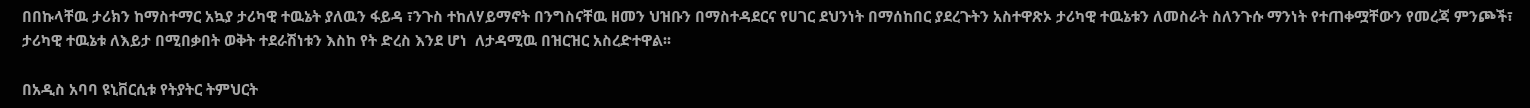በበኩላቸዉ ታሪክን ከማስተማር አኳያ ታሪካዊ ተዉኔት ያለዉን ፋይዳ ፣ንጉስ ተከለሃይማኖት በንግስናቸዉ ዘመን ህዝቡን በማስተዳደርና የሀገር ደህንነት በማሰከበር ያደረጉትን አስተዋጽኦ ታሪካዊ ተዉኔቱን ለመስራት ስለንጉሱ ማንነት የተጠቀሟቸውን የመረጃ ምንጮች፣ ታሪካዊ ተዉኔቱ ለእይታ በሚበቃበት ወቅት ተደራሽነቱን እስከ የት ድረስ እንደ ሆነ  ለታዳሚዉ በዝርዝር አስረድተዋል፡፡

በአዲስ አባባ ዩኒቨርሲቱ የትያትር ትምህርት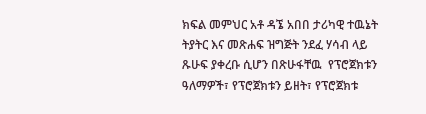ክፍል መምህር አቶ ዳኜ አበበ ታሪካዊ ተዉኔት ትያትር እና መጽሐፍ ዝግጅት ንደፈ ሃሳብ ላይ ጹሁፍ ያቀረቡ ሲሆን በጽሁፋቸዉ  የፕሮጀክቱን ዓለማዎች፣ የፕሮጀክቱን ይዘት፣ የፕሮጀክቱ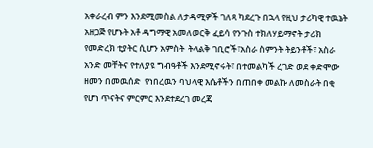አቀራረብ ምን እንደሚመስል ለታዳሚዎች ገለጻ ካደረጉ በኋላ የዚህ ታሪካዊ ተዉኔት አዘጋጅ የሆኑት አቶ ዳግማዊ አመለወርቅ ፈይሳ የንጉስ ተክለሃይማኖት ታሪክ የመድረክ ቲያትር ሲሆን አምስት  ትላልቅ ገቢሮች፣አስራ ስምንት ትይንቶች፣ አስራ አንድ መቸትና የተለያዩ ግብዓቶች እንደሚኖሩት፣ በተመልካች ረገድ ወደ ቀድሞው ዘመን በመዉሰድ  የነበረዉን ባህላዊ እሴቶችን በጠበቀ መልኩ ለመስራት በቂ የሆነ ጥናትና ምርምር እንደተደረገ መረጃ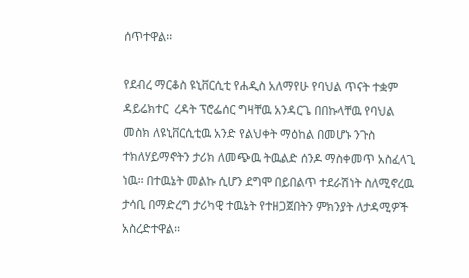ሰጥተዋል፡፡

የደብረ ማርቆስ ዩኒቨርሲቲ የሐዲስ አለማየሁ የባህል ጥናት ተቋም ዳይሬክተር  ረዳት ፕሮፌሰር ግዛቸዉ አንዳርጌ በበኩላቸዉ የባህል መስክ ለዩኒቨርሲቲዉ አንድ የልህቀት ማዕከል በመሆኑ ንጉስ ተክለሃይማኖትን ታሪክ ለመጭዉ ትዉልድ ሰንዶ ማስቀመጥ አስፈላጊ ነዉ፡፡ በተዉኔት መልኩ ሲሆን ደግሞ በይበልጥ ተደራሽነት ስለሚኖረዉ ታሳቢ በማድረግ ታሪካዊ ተዉኔት የተዘጋጀበትን ምክንያት ለታዳሚዎች አስረድተዋል፡፡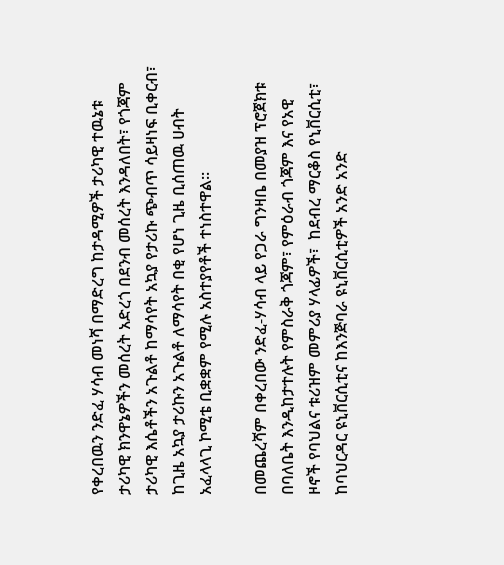የቀረበዉን ንድፈ ሃሳብ መነሻ በማድረግ ከታዳሚዎች ታሪካዊ ተዉኔቱ ታሪካዊ ክንዋኔዎችን መሰረት አድረጎ በደንብ መሰረት እንዳለበት፣ የጎጃም ታሪካዊ እሴቶችን አጉልቶ ከማሳየት አኳያ የታሪኩ ጭብጥ ሳይዛነፍ ቢቀርብ፣ ከጊዜ አኳያ ታሪኩን አጉልቶ ለማሳየት በቂ የሆነ ጊዜ ቢሰጠዉ ሀብት አፈላላጊ ኮሚቴ ቢቋቋም የሚሉ አስተያየቶች ተነስተዋል፡፡

በመጨረሻም በቀረበው ንድፈ-ሃሳብ ላይ የጋራ ግንዛቤ በመያዝ ፕሮጀክቱ በባለቤት እንዲከታተሉት የምስራቅ ጎጃም፣ የምዕራብ ጎጃም እና የአዊ ዞኖች የባህልና ቱሪዝም መምሪያ ሃላፊዎች፣  ከደብረ ማርቆስ የኒቨርሲቲ፣ ከባህርዳር ዩኒቨርሲቲና ከእንጅባራ ዩኒቨርሲቲዎች አንድ አንድ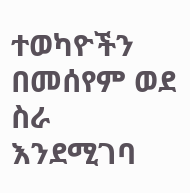ተወካዮችን  በመሰየም ወደ  ስራ እንደሚገባ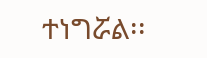ተነግሯል፡፡